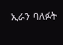ኢራን ባለፉት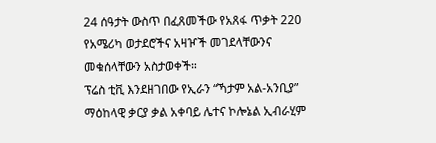24 ሰዓታት ውስጥ በፈጸመችው የአጸፋ ጥቃት 220 የአሜሪካ ወታደሮችና አዛዦች መገደላቸውንና መቁሰላቸውን አስታወቀች።
ፕሬስ ቲቪ እንደዘገበው የኢራን “ኻታም አል-አንቢያ” ማዕከላዊ ቃርያ ቃል አቀባይ ሌተና ኮሎኔል ኢብራሂም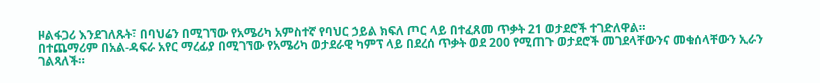ዞልፋጋሪ እንደገለጹት፣ በባህሬን በሚገኘው የአሜሪካ አምስተኛ የባህር ኃይል ክፍለ ጦር ላይ በተፈጸመ ጥቃት 21 ወታደሮች ተገድለዋል።
በተጨማሪም በአል-ዳፍራ አየር ማረፊያ በሚገኘው የአሜሪካ ወታደራዊ ካምፕ ላይ በደረሰ ጥቃት ወደ 200 የሚጠጉ ወታደሮች መገደላቸውንና መቁሰላቸውን ኢራን ገልጻለች።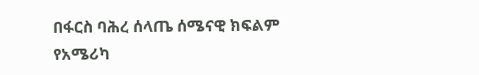በፋርስ ባሕረ ሰላጤ ሰሜናዊ ክፍልም የአሜሪካ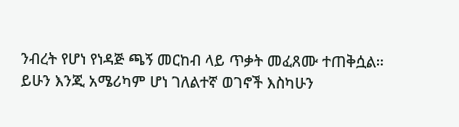ንብረት የሆነ የነዳጅ ጫኝ መርከብ ላይ ጥቃት መፈጸሙ ተጠቅሷል።
ይሁን እንጂ አሜሪካም ሆነ ገለልተኛ ወገኖች እስካሁን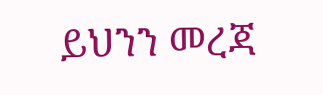ይህንን መረጃ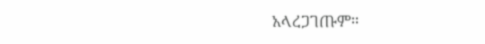አላረጋገጡም።